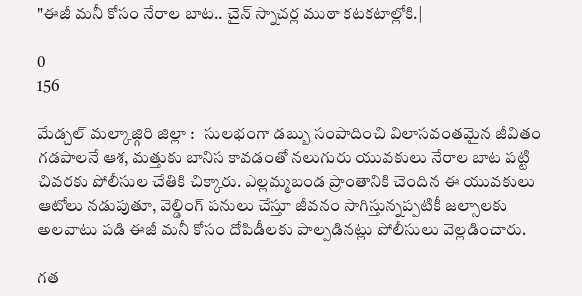"ఈజీ మనీ కోసం నేరాల బాట.. చైన్ స్నాచర్ల ముఠా కటకటాల్లోకి.|

0
156

మేడ్చల్ మల్కాజ్గిరి జిల్లా :   సులభంగా డబ్బు సంపాదించి విలాసవంతమైన జీవితం గడపాలనే ఆశ, మత్తుకు బానిస కావడంతో నలుగురు యువకులు నేరాల బాట పట్టి చివరకు పోలీసుల చేతికి చిక్కారు. ఎల్లమ్మబండ ప్రాంతానికి చెందిన ఈ యువకులు ఆటోలు నడుపుతూ, వెల్డింగ్ పనులు చేస్తూ జీవనం సాగిస్తున్నప్పటికీ జల్సాలకు అలవాటు పడి ఈజీ మనీ కోసం దోపిడీలకు పాల్పడినట్లు పోలీసులు వెల్లడించారు.

గత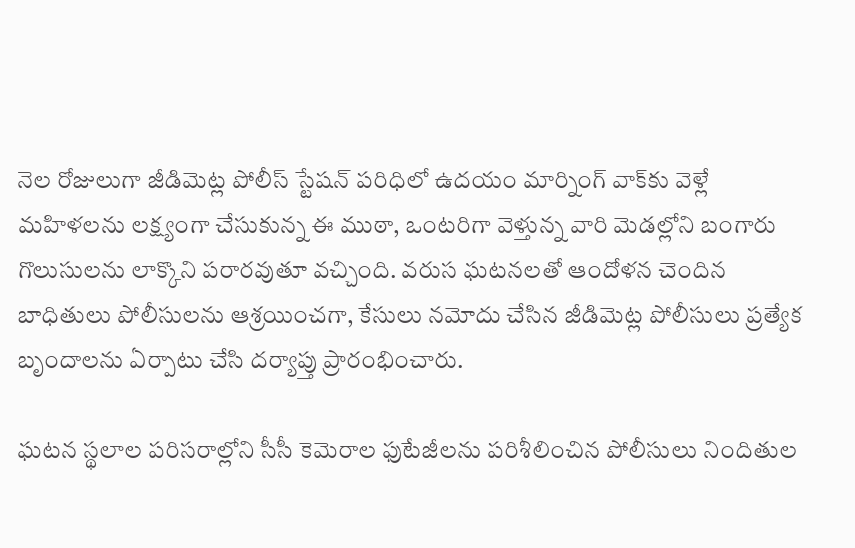నెల రోజులుగా జీడిమెట్ల పోలీస్ స్టేషన్ పరిధిలో ఉదయం మార్నింగ్ వాక్‌కు వెళ్లే మహిళలను లక్ష్యంగా చేసుకున్న ఈ ముఠా, ఒంటరిగా వెళ్తున్న వారి మెడల్లోని బంగారు గొలుసులను లాక్కొని పరారవుతూ వచ్చింది. వరుస ఘటనలతో ఆందోళన చెందిన బాధితులు పోలీసులను ఆశ్రయించగా, కేసులు నమోదు చేసిన జీడిమెట్ల పోలీసులు ప్రత్యేక బృందాలను ఏర్పాటు చేసి దర్యాప్తు ప్రారంభించారు.

ఘటన స్థలాల పరిసరాల్లోని సీసీ కెమెరాల ఫుటేజీలను పరిశీలించిన పోలీసులు నిందితుల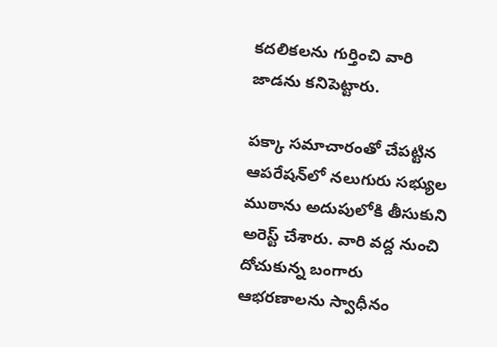కదలికలను గుర్తించి వారి జాడను కనిపెట్టారు.

పక్కా సమాచారంతో చేపట్టిన ఆపరేషన్‌లో నలుగురు సభ్యుల ముఠాను అదుపులోకి తీసుకుని అరెస్ట్ చేశారు. వారి వద్ద నుంచి దోచుకున్న బంగారు ఆభరణాలను స్వాధీనం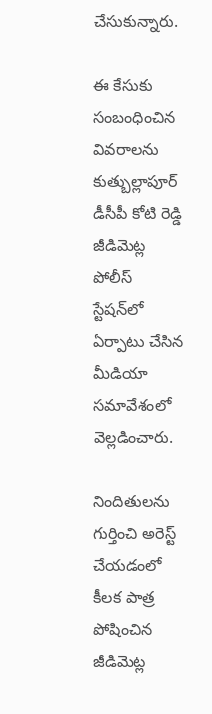చేసుకున్నారు.

ఈ కేసుకు సంబంధించిన వివరాలను కుత్బుల్లాపూర్ డీసీపీ కోటి రెడ్డి జీడిమెట్ల పోలీస్ స్టేషన్‌లో ఏర్పాటు చేసిన మీడియా సమావేశంలో వెల్లడించారు.

నిందితులను గుర్తించి అరెస్ట్ చేయడంలో కీలక పాత్ర పోషించిన జీడిమెట్ల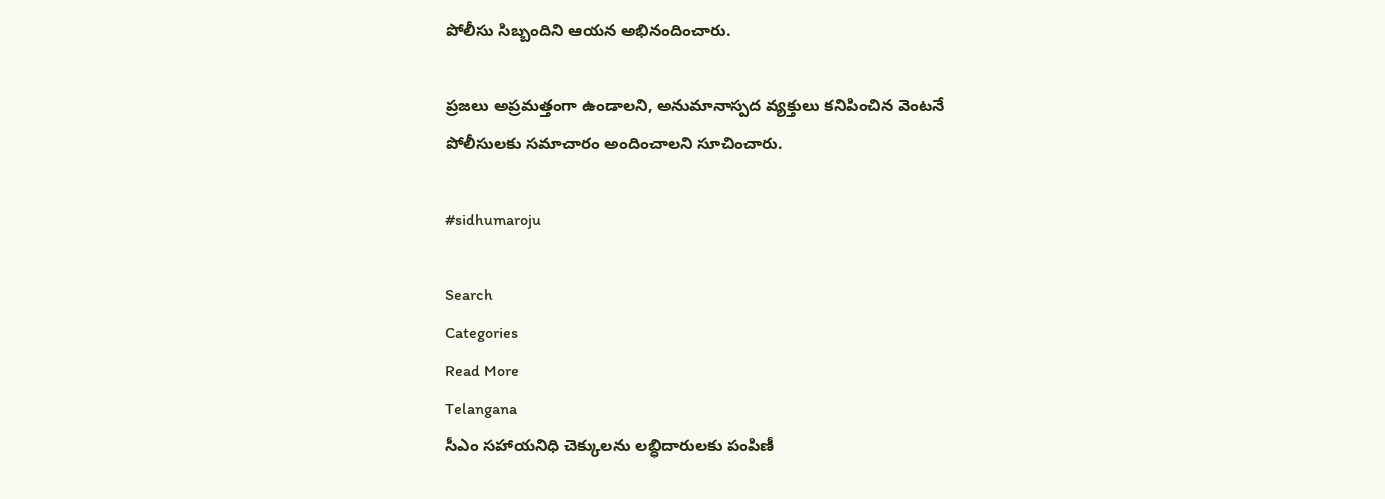పోలీసు సిబ్బందిని ఆయన అభినందించారు.

ప్రజలు అప్రమత్తంగా ఉండాలని, అనుమానాస్పద వ్యక్తులు కనిపించిన వెంటనే పోలీసులకు సమాచారం అందించాలని సూచించారు.

#sidhumaroju

Search
Categories
Read More
Telangana
సీఎం సహాయనిధి చెక్కులను లబ్ధిదారులకు పంపిణీ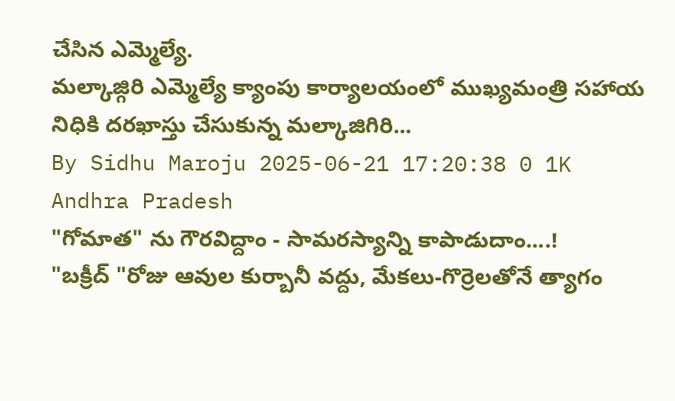చేసిన ఎమ్మెల్యే.
మల్కాజ్గిరి ఎమ్మెల్యే క్యాంపు కార్యాలయంలో ముఖ్యమంత్రి సహాయ నిధికి దరఖాస్తు చేసుకున్న మల్కాజిగిరి...
By Sidhu Maroju 2025-06-21 17:20:38 0 1K
Andhra Pradesh
"గోమాత" ను గౌరవిద్దాం - సామరస్యాన్ని కాపాడుదాం....!
"బక్రీద్ "రోజు ఆవుల కుర్బానీ వద్దు, మేకలు-గొర్రెలతోనే త్యాగం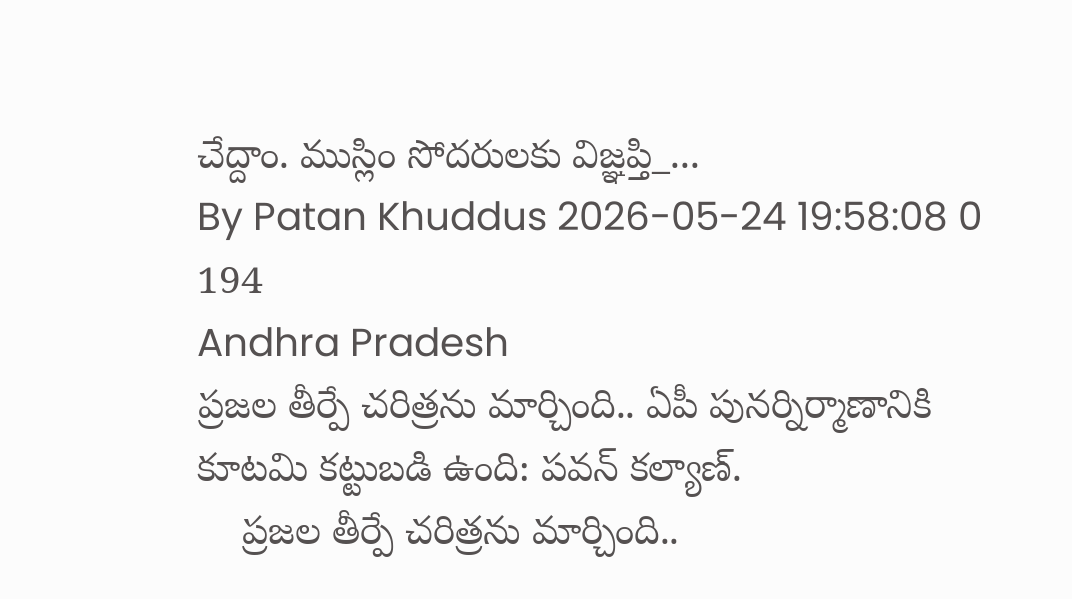చేద్దాం. ముస్లిం సోదరులకు విజ్ఞప్తి_...
By Patan Khuddus 2026-05-24 19:58:08 0 194
Andhra Pradesh
ప్రజల తీర్పే చరిత్రను మార్చింది.. ఏపీ పునర్నిర్మాణానికి కూటమి కట్టుబడి ఉంది: పవన్‌ కల్యాణ్‌.
    ప్రజల తీర్పే చరిత్రను మార్చింది..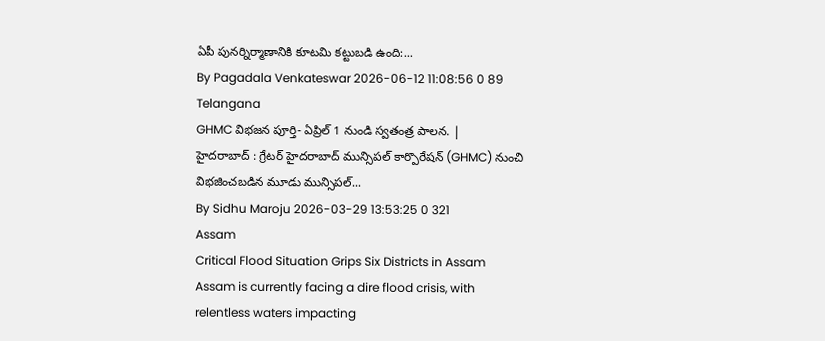ఏపీ పునర్నిర్మాణానికి కూటమి కట్టుబడి ఉంది:...
By Pagadala Venkateswar 2026-06-12 11:08:56 0 89
Telangana
GHMC విభజన పూర్తి- ఏప్రిల్ 1 నుండి స్వతంత్ర పాలన. |
హైదరాబాద్ : గ్రేటర్ హైదరాబాద్ మున్సిపల్ కార్పొరేషన్ (GHMC) నుంచి విభజించబడిన మూడు మున్సిపల్...
By Sidhu Maroju 2026-03-29 13:53:25 0 321
Assam
Critical Flood Situation Grips Six Districts in Assam
Assam is currently facing a dire flood crisis, with relentless waters impacting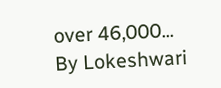over 46,000...
By Lokeshwari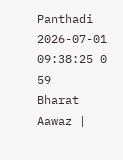Panthadi 2026-07-01 09:38:25 0 59
Bharat Aawaz |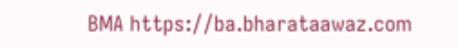BMA https://ba.bharataawaz.com